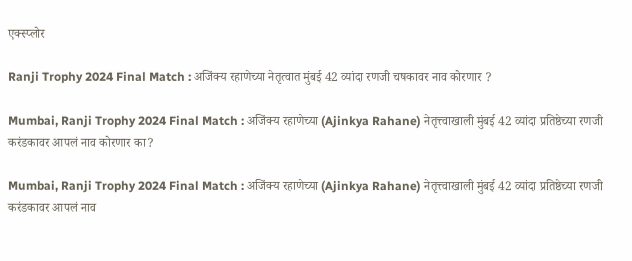एक्स्प्लोर

Ranji Trophy 2024 Final Match : अजिंक्य रहाणेच्या नेतृत्वात मुंबई 42 व्यांदा रणजी चषकावर नाव कोरणार ?

Mumbai, Ranji Trophy 2024 Final Match : अजिंक्य रहाणेच्या (Ajinkya Rahane) नेतृत्त्वाखाली मुंबई 42 व्यांदा प्रतिष्ठेच्या रणजी करंडकावर आपलं नाव कोरणार का?

Mumbai, Ranji Trophy 2024 Final Match : अजिंक्य रहाणेच्या (Ajinkya Rahane) नेतृत्त्वाखाली मुंबई 42 व्यांदा प्रतिष्ठेच्या रणजी करंडकावर आपलं नाव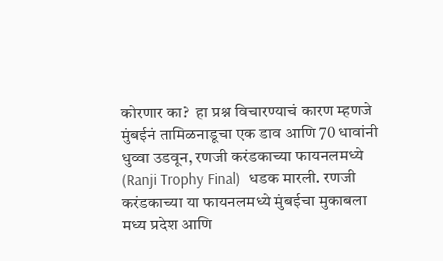कोरणार का?  हा प्रश्न विचारण्याचं कारण म्हणजे मुंबईनं तामिळनाडूचा एक डाव आणि 70 धावांनी धुव्वा उडवून, रणजी करंडकाच्या फायनलमध्ये (Ranji Trophy Final)  धडक मारली. रणजी करंडकाच्या या फायनलमध्ये मुंबईचा मुकाबला मध्य प्रदेश आणि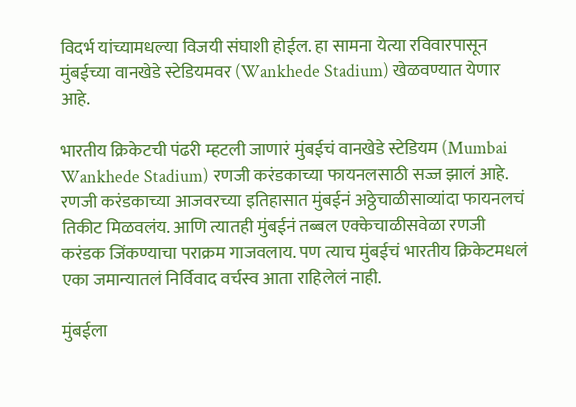विदर्भ यांच्यामधल्या विजयी संघाशी होईल. हा सामना येत्या रविवारपासून मुंबईच्या वानखेडे स्टेडियमवर (Wankhede Stadium) खेळवण्यात येणार आहे.

भारतीय क्रिकेटची पंढरी म्हटली जाणारं मुंबईचं वानखेडे स्टेडियम (Mumbai Wankhede Stadium) रणजी करंडकाच्या फायनलसाठी सज्ज झालं आहे. रणजी करंडकाच्या आजवरच्या इतिहासात मुंबईनं अठ्ठेचाळीसाव्यांदा फायनलचं तिकीट मिळवलंय. आणि त्यातही मुंबईनं तब्बल एक्केचाळीसवेळा रणजी करंडक जिंकण्याचा पराक्रम गाजवलाय. पण त्याच मुंबईचं भारतीय क्रिकेटमधलं एका जमान्यातलं निर्विवाद वर्चस्व आता राहिलेलं नाही.

मुंबईला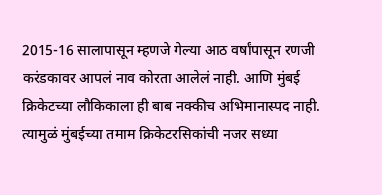2015-16 सालापासून म्हणजे गेल्या आठ वर्षांपासून रणजी करंडकावर आपलं नाव कोरता आलेलं नाही. आणि मुंबई क्रिकेटच्या लौकिकाला ही बाब नक्कीच अभिमानास्पद नाही. त्यामुळं मुंबईच्या तमाम क्रिकेटरसिकांची नजर सध्या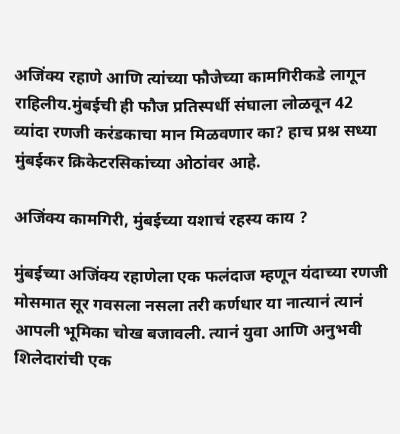अजिंक्य रहाणे आणि त्यांच्या फौजेच्या कामगिरीकडे लागून राहिलीय.मुंबईची ही फौज प्रतिस्पर्धी संघाला लोळवून 42 व्यांदा रणजी करंडकाचा मान मिळवणार का? हाच प्रश्न सध्या मुंबईकर क्रिकेटरसिकांच्या ओठांवर आहे.

अजिंक्य कामगिरी, मुंबईच्या यशाचं रहस्य काय ?

मुंबईच्या अजिंक्य रहाणेला एक फलंदाज म्हणून यंदाच्या रणजी मोसमात सूर गवसला नसला तरी कर्णधार या नात्यानं त्यानं आपली भूमिका चोख बजावली. त्यानं युवा आणि अनुभवी शिलेदारांची एक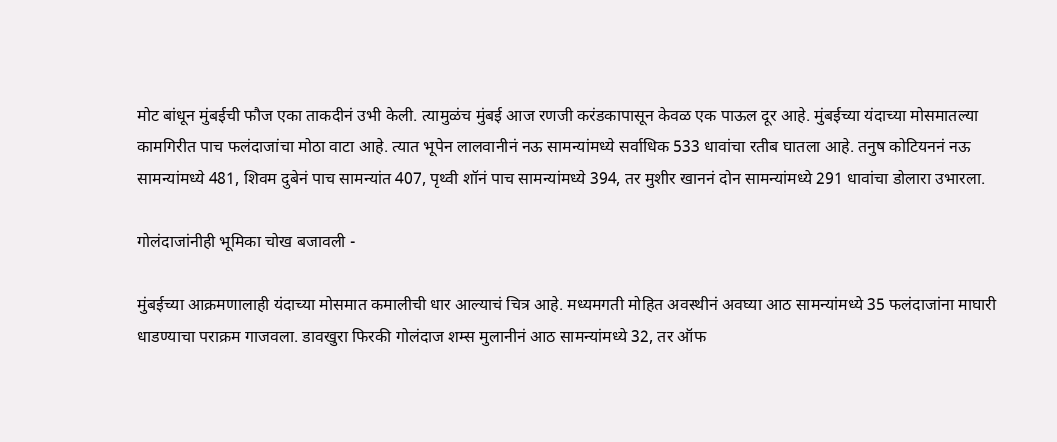मोट बांधून मुंबईची फौज एका ताकदीनं उभी केली. त्यामुळंच मुंबई आज रणजी करंडकापासून केवळ एक पाऊल दूर आहे. मुंबईच्या यंदाच्या मोसमातल्या कामगिरीत पाच फलंदाजांचा मोठा वाटा आहे. त्यात भूपेन लालवानीनं नऊ सामन्यांमध्ये सर्वाधिक 533 धावांचा रतीब घातला आहे. तनुष कोटियननं नऊ सामन्यांमध्ये 481, शिवम दुबेनं पाच सामन्यांत 407, पृथ्वी शॉनं पाच सामन्यांमध्ये 394, तर मुशीर खाननं दोन सामन्यांमध्ये 291 धावांचा डोलारा उभारला.

गोलंदाजांनीही भूमिका चोख बजावली -

मुंबईच्या आक्रमणालाही यंदाच्या मोसमात कमालीची धार आल्याचं चित्र आहे. मध्यमगती मोहित अवस्थीनं अवघ्या आठ सामन्यांमध्ये 35 फलंदाजांना माघारी धाडण्याचा पराक्रम गाजवला. डावखुरा फिरकी गोलंदाज शम्स मुलानीनं आठ सामन्यांमध्ये 32, तर ऑफ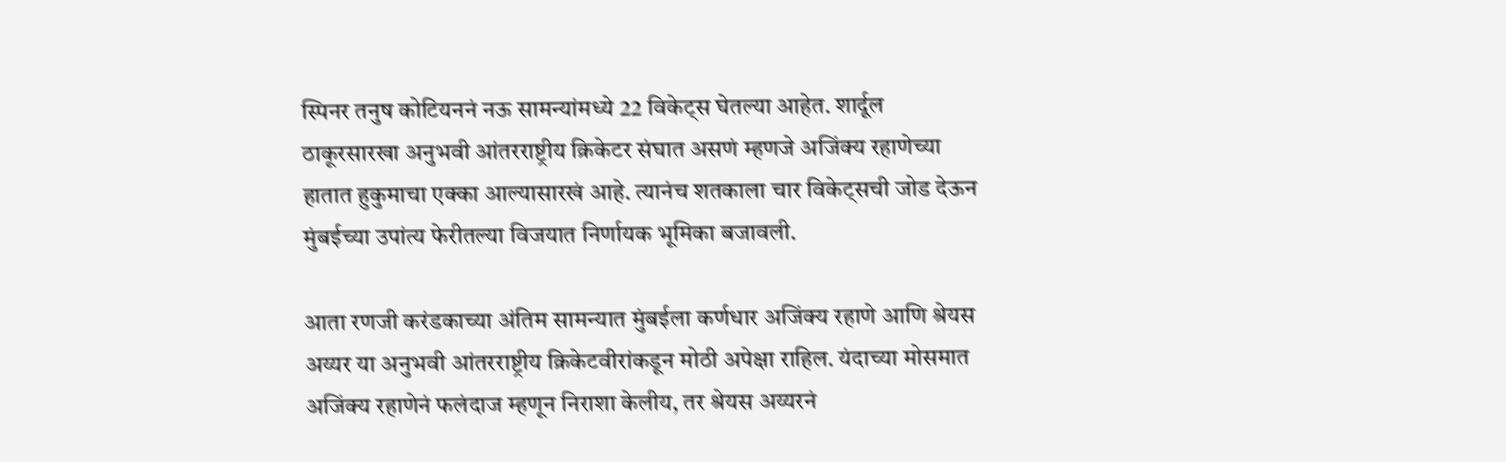स्पिनर तनुष कोटियननं नऊ सामन्यांमध्ये 22 विकेट्स घेतल्या आहेत. शार्दूल ठाकूरसारखा अनुभवी आंतरराष्ट्रीय क्रिकेटर संघात असणं म्हणजे अजिंक्य रहाणेच्या हातात हुकुमाचा एक्का आल्यासारखं आहे. त्यानंच शतकाला चार विकेट्सची जोड देऊन मुंबईच्या उपांत्य फेरीतल्या विजयात निर्णायक भूमिका बजावली.

आता रणजी करंडकाच्या अंतिम सामन्यात मुंबईला कर्णधार अजिंक्य रहाणे आणि श्रेयस अय्यर या अनुभवी आंतरराष्ट्रीय क्रिकेटवीरांकडून मोठी अपेक्षा राहिल. यंदाच्या मोसमात अजिंक्य रहाणेनं फलंदाज म्हणून निराशा केलीय, तर श्रेयस अय्यरनं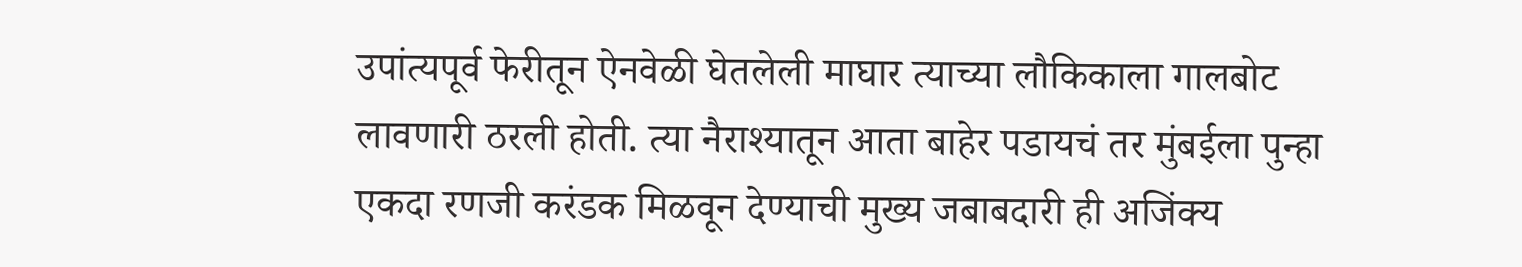उपांत्यपूर्व फेरीतून ऐनवेळी घेतलेली माघार त्याच्या लौकिकाला गालबोट लावणारी ठरली होती. त्या नैराश्यातून आता बाहेर पडायचं तर मुंबईला पुन्हा एकदा रणजी करंडक मिळवून देण्याची मुख्य जबाबदारी ही अजिंक्य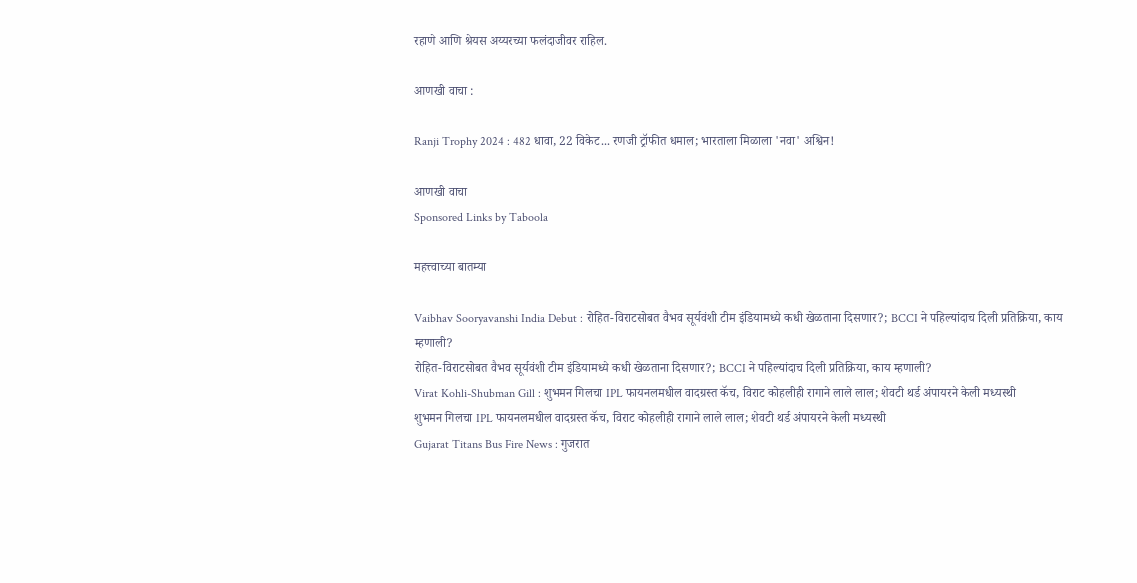रहाणे आणि श्रेयस अय्यरच्या फलंदाजीवर राहिल.

आणखी वाचा :

Ranji Trophy 2024 : 482 धावा, 22 विकेट... रणजी ट्रॉफीत धमाल; भारताला मिळाला 'नवा' अश्विन!

आणखी वाचा
Sponsored Links by Taboola

महत्त्वाच्या बातम्या

Vaibhav Sooryavanshi India Debut : रोहित-विराटसोबत वैभव सूर्यवंशी टीम इंडियामध्ये कधी खेळताना दिसणार?; BCCI ने पहिल्यांदाच दिली प्रतिक्रिया, काय म्हणाली?
रोहित-विराटसोबत वैभव सूर्यवंशी टीम इंडियामध्ये कधी खेळताना दिसणार?; BCCI ने पहिल्यांदाच दिली प्रतिक्रिया, काय म्हणाली?
Virat Kohli-Shubman Gill : शुभमन गिलचा IPL फायनलमधील वादग्रस्त कॅच, विराट कोहलीही रागाने लाले लाल; शेवटी थर्ड अंपायरने केली मध्यस्थी
शुभमन गिलचा IPL फायनलमधील वादग्रस्त कॅच, विराट कोहलीही रागाने लाले लाल; शेवटी थर्ड अंपायरने केली मध्यस्थी
Gujarat Titans Bus Fire News : गुजरात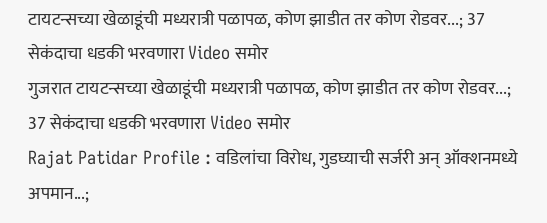टायटन्सच्या खेळाडूंची मध्यरात्री पळापळ, कोण झाडीत तर कोण रोडवर...; 37 सेकंदाचा धडकी भरवणारा Video समोर
गुजरात टायटन्सच्या खेळाडूंची मध्यरात्री पळापळ, कोण झाडीत तर कोण रोडवर...; 37 सेकंदाचा धडकी भरवणारा Video समोर
Rajat Patidar Profile : वडिलांचा विरोध, गुडघ्याची सर्जरी अन् ऑक्शनमध्ये अपमान...;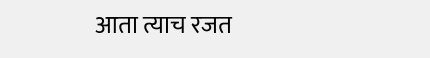आता त्याच रजत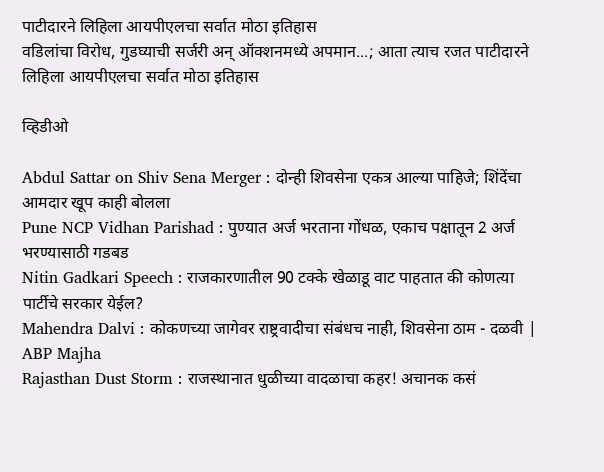पाटीदारने लिहिला आयपीएलचा सर्वात मोठा इतिहास
वडिलांचा विरोध, गुडघ्याची सर्जरी अन् ऑक्शनमध्ये अपमान...; आता त्याच रजत पाटीदारने लिहिला आयपीएलचा सर्वात मोठा इतिहास

व्हिडीओ

Abdul Sattar on Shiv Sena Merger : दोन्ही शिवसेना एकत्र आल्या पाहिजे; शिंदेंचा आमदार खूप काही बोलला
Pune NCP Vidhan Parishad : पुण्यात अर्ज भरताना गोंधळ, एकाच पक्षातून 2 अर्ज भरण्यासाठी गडबड
Nitin Gadkari Speech : राजकारणातील 90 टक्के खेळाडू वाट पाहतात की कोणत्या पार्टीचे सरकार येईल?
Mahendra Dalvi : कोकणच्या जागेवर राष्ट्रवादीचा संबंधच नाही, शिवसेना ठाम - दळवी | ABP Majha
Rajasthan Dust Storm : राजस्थानात धुळीच्या वादळाचा कहर! अचानक कसं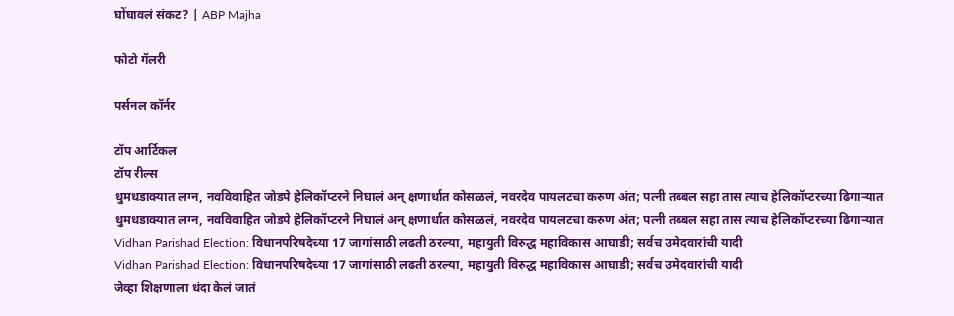घोंघावलं संकट? | ABP Majha

फोटो गॅलरी

पर्सनल कॉर्नर

टॉप आर्टिकल
टॉप रील्स
धुमधडाक्यात लग्न, नवविवाहित जोडपे हेलिकॉप्टरने निघालं अन् क्षणार्धात कोसळलं, नवरदेव पायलटचा करुण अंत; पत्नी तब्बल सहा तास त्याच हेलिकॉप्टरच्या ढिगाऱ्यात
धुमधडाक्यात लग्न, नवविवाहित जोडपे हेलिकॉप्टरने निघालं अन् क्षणार्धात कोसळलं, नवरदेव पायलटचा करुण अंत; पत्नी तब्बल सहा तास त्याच हेलिकॉप्टरच्या ढिगाऱ्यात
Vidhan Parishad Election: विधानपरिषदेच्या 17 जागांसाठी लढती ठरल्या, महायुती विरुद्ध महाविकास आघाडी; सर्वच उमेदवारांची यादी
Vidhan Parishad Election: विधानपरिषदेच्या 17 जागांसाठी लढती ठरल्या, महायुती विरुद्ध महाविकास आघाडी; सर्वच उमेदवारांची यादी
जेव्हा शिक्षणाला धंदा केलं जातं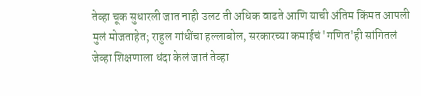तेव्हा चूक सुधारली जात नाही उलट ती अधिक वाढते आणि याची अंतिम किंमत आपली मुलं मोजताहेत; राहुल गांधींचा हल्लाबोल, सरकारच्या कमाईचं 'गणित'ही सांगितलं
जेव्हा शिक्षणाला धंदा केलं जातं तेव्हा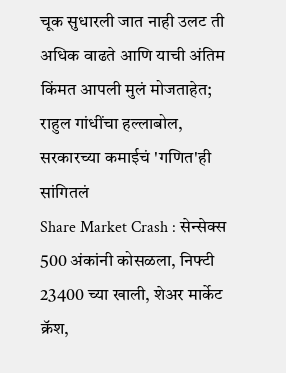चूक सुधारली जात नाही उलट ती अधिक वाढते आणि याची अंतिम किंमत आपली मुलं मोजताहेत; राहुल गांधींचा हल्लाबोल, सरकारच्या कमाईचं 'गणित'ही सांगितलं
Share Market Crash : सेन्सेक्स 500 अंकांनी कोसळला, निफ्टी 23400 च्या खाली, शेअर मार्केट क्रॅश,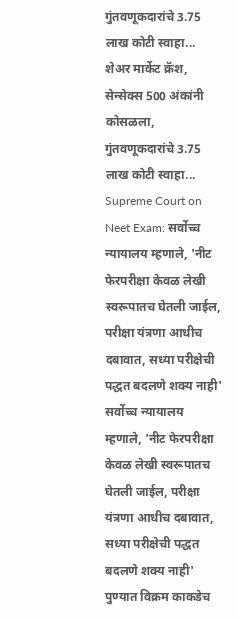गुंतवणूकदारांचे 3.75 लाख कोटी स्वाहा...
शेअर मार्केट क्रॅश, सेन्सेक्स 500 अंकांनी कोसळला, गुंतवणूकदारांचे 3.75 लाख कोटी स्वाहा...
Supreme Court on Neet Exam: सर्वोच्च न्यायालय म्हणाले, 'नीट फेरपरीक्षा केवळ लेखी स्वरूपातच घेतली जाईल, परीक्षा यंत्रणा आधीच दबावात, सध्या परीक्षेची पद्धत बदलणे शक्य नाही'
सर्वोच्च न्यायालय म्हणाले, 'नीट फेरपरीक्षा केवळ लेखी स्वरूपातच घेतली जाईल, परीक्षा यंत्रणा आधीच दबावात, सध्या परीक्षेची पद्धत बदलणे शक्य नाही'
पुण्यात विक्रम काकडेच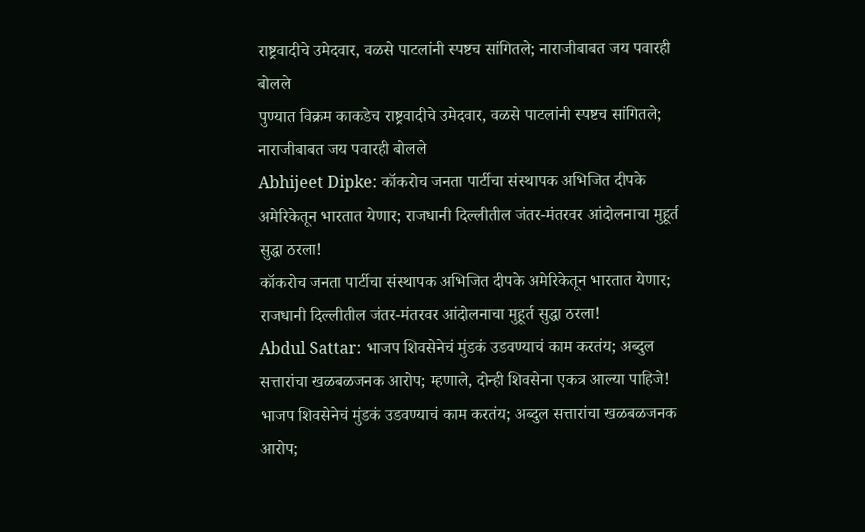राष्ट्रवादीचे उमेदवार, वळसे पाटलांनी स्पष्टच सांगितले; नाराजीबाबत जय पवारही बोलले
पुण्यात विक्रम काकडेच राष्ट्रवादीचे उमेदवार, वळसे पाटलांनी स्पष्टच सांगितले; नाराजीबाबत जय पवारही बोलले
Abhijeet Dipke: कॉकरोच जनता पार्टीचा संस्थापक अभिजित दीपके अमेरिकेतून भारतात येणार; राजधानी दिल्लीतील जंतर-मंतरवर आंदोलनाचा मुहूर्त सुद्धा ठरला!
कॉकरोच जनता पार्टीचा संस्थापक अभिजित दीपके अमेरिकेतून भारतात येणार; राजधानी दिल्लीतील जंतर-मंतरवर आंदोलनाचा मुहूर्त सुद्धा ठरला!
Abdul Sattar: भाजप शिवसेनेचं मुंडकं उडवण्याचं काम करतंय; अब्दुल सत्तारांचा खळबळजनक आरोप; म्हणाले, दोन्ही शिवसेना एकत्र आल्या पाहिजे!
भाजप शिवसेनेचं मुंडकं उडवण्याचं काम करतंय; अब्दुल सत्तारांचा खळबळजनक आरोप;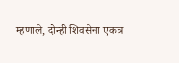म्हणाले, दोन्ही शिवसेना एकत्र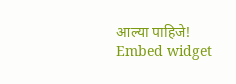आल्या पाहिजे!
Embed widget